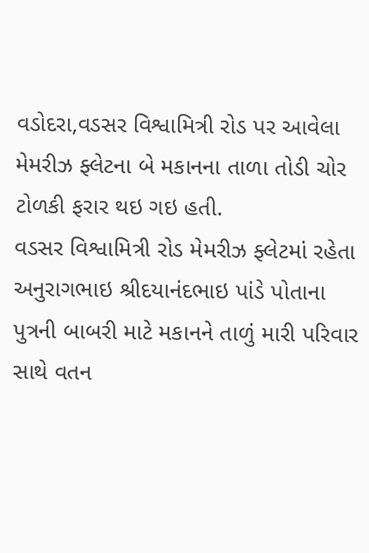વડોદરા,વડસર વિશ્વામિત્રી રોડ પર આવેલા મેમરીઝ ફ્લેટના બે મકાનના તાળા તોડી ચોર ટોળકી ફરાર થઇ ગઇ હતી.
વડસર વિશ્વામિત્રી રોડ મેમરીઝ ફ્લેટમાં રહેતા અનુરાગભાઇ શ્રીદયાનંદભાઇ પાંડે પોતાના પુત્રની બાબરી માટે મકાનને તાળું મારી પરિવાર સાથે વતન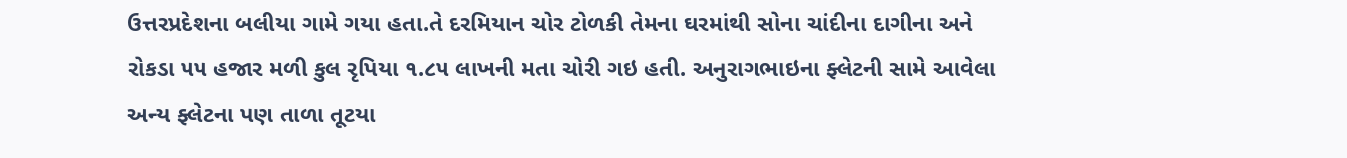ઉત્તરપ્રદેશના બલીયા ગામે ગયા હતા.તે દરમિયાન ચોર ટોળકી તેમના ઘરમાંથી સોના ચાંદીના દાગીના અને રોકડા ૫૫ હજાર મળી કુલ રૃપિયા ૧.૮૫ લાખની મતા ચોરી ગઇ હતી. અનુરાગભાઇના ફ્લેટની સામે આવેલા અન્ય ફ્લેટના પણ તાળા તૂટયા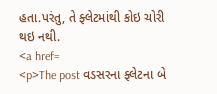હતા.પરંતુ, તે ફ્લેટમાંથી કોઇ ચોરી થઇ નથી.
<a href=
<p>The post વડસરના ફ્લેટના બે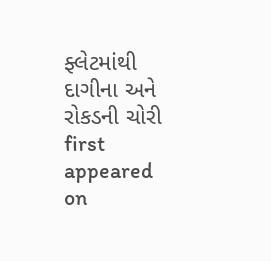ફ્લેટમાંથી દાગીના અને રોકડની ચોરી first appeared on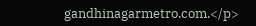gandhinagarmetro.com.</p>